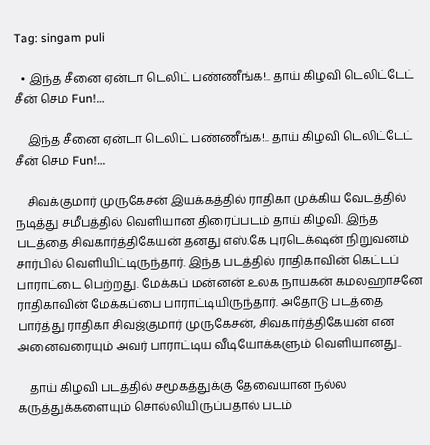Tag: singam puli

  • இந்த சீனை ஏன்டா டெலிட் பண்ணீங்க!.. தாய் கிழவி டெலிட்டேட் சீன் செம Fun!…

    இந்த சீனை ஏன்டா டெலிட் பண்ணீங்க!.. தாய் கிழவி டெலிட்டேட் சீன் செம Fun!…

    சிவக்குமார் முருகேசன் இயக்கத்தில் ராதிகா முக்கிய வேடத்தில் நடித்து சமீபத்தில் வெளியான திரைப்படம் தாய் கிழவி. இந்த படத்தை சிவகார்த்திகேயன் தனது எஸ்.கே புரடெக்‌ஷன் நிறுவனம் சார்பில் வெளியிட்டிருந்தார். இந்த படத்தில் ராதிகாவின் கெட்டப் பாராட்டை பெற்றது. மேக்கப் மன்னன் உலக நாயகன் கமலஹாசனே ராதிகாவின் மேக்கப்பை பாராட்டியிருந்தார். அதோடு படத்தை பார்த்து ராதிகா சிவஜ்குமார் முருகேசன், சிவகார்த்திகேயன் என அனைவரையும் அவர் பாராட்டிய வீடியோக்களும் வெளியானது..

    தாய் கிழவி படத்தில் சமூகத்துக்கு தேவையான நல்ல கருத்துக்களையும் சொல்லியிருப்பதால் படம்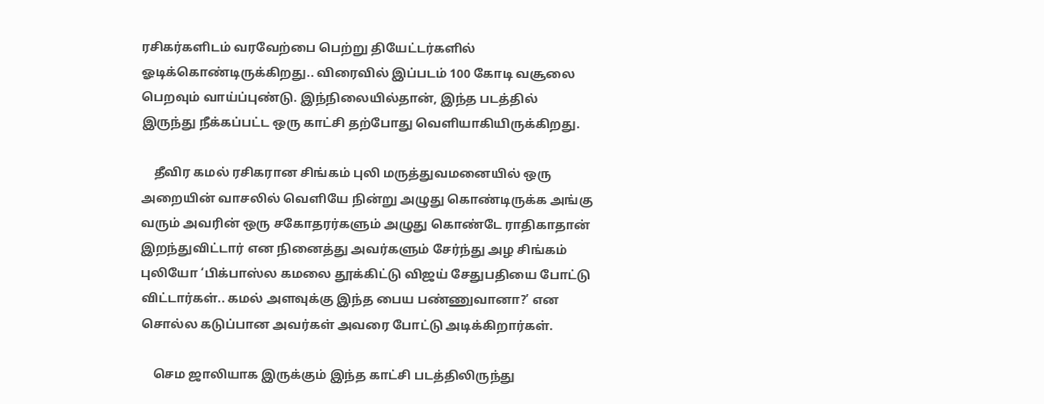ரசிகர்களிடம் வரவேற்பை பெற்று தியேட்டர்களில் ஓடிக்கொண்டிருக்கிறது.. விரைவில் இப்படம் 100 கோடி வசூலை பெறவும் வாய்ப்புண்டு. இந்நிலையில்தான், இந்த படத்தில் இருந்து நீக்கப்பட்ட ஒரு காட்சி தற்போது வெளியாகியிருக்கிறது.

    தீவிர கமல் ரசிகரான சிங்கம் புலி மருத்துவமனையில் ஒரு அறையின் வாசலில் வெளியே நின்று அழுது கொண்டிருக்க அங்கு வரும் அவரின் ஒரு சகோதரர்களும் அழுது கொண்டே ராதிகாதான் இறந்துவிட்டார் என நினைத்து அவர்களும் சேர்ந்து அழ சிங்கம் புலியோ ‘பிக்பாஸ்ல கமலை தூக்கிட்டு விஜய் சேதுபதியை போட்டு விட்டார்கள்.. கமல் அளவுக்கு இந்த பைய பண்ணுவானா?’ என சொல்ல கடுப்பான அவர்கள் அவரை போட்டு அடிக்கிறார்கள்.

    செம ஜாலியாக இருக்கும் இந்த காட்சி படத்திலிருந்து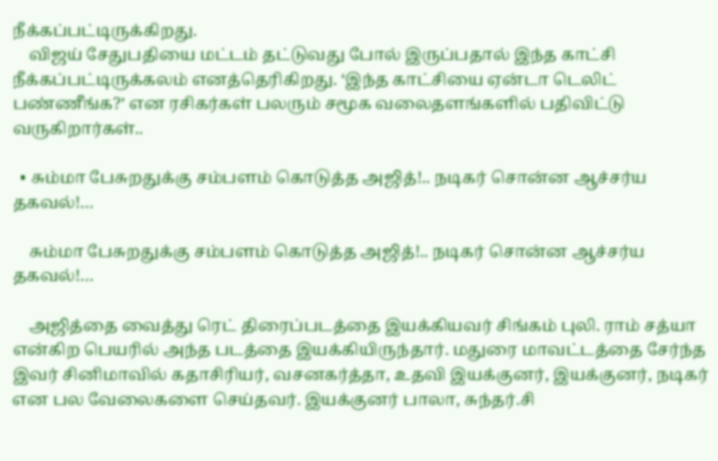நீக்கப்பட்டிருக்கிறது.
    விஜய் சேதுபதியை மட்டம் தட்டுவது போல் இருப்பதால் இந்த காட்சி நீக்கப்பட்டிருக்கலம் எனத்தெரிகிறது. ‘இந்த காட்சியை ஏன்டா டெலிட் பண்ணீங்க?’ என ரசிகர்கள் பலரும் சமூக வலைதளங்களில் பதிவிட்டு வருகிறார்கள்..

  • சும்மா பேசுறதுக்கு சம்பளம் கொடுத்த அஜித்!.. நடிகர் சொன்ன ஆச்சர்ய தகவல்!…

    சும்மா பேசுறதுக்கு சம்பளம் கொடுத்த அஜித்!.. நடிகர் சொன்ன ஆச்சர்ய தகவல்!…

    அஜித்தை வைத்து ரெட் திரைப்படத்தை இயக்கியவர் சிங்கம் புலி. ராம் சத்யா என்கிற பெயரில் அந்த படத்தை இயக்கியிருந்தார். மதுரை மாவட்டத்தை சேர்ந்த இவர் சினிமாவில் கதாசிரியர், வசனகர்த்தா, உதவி இயக்குனர், இயக்குனர், நடிகர் என பல வேலைகளை செய்தவர். இயக்குனர் பாலா, சுந்தர்.சி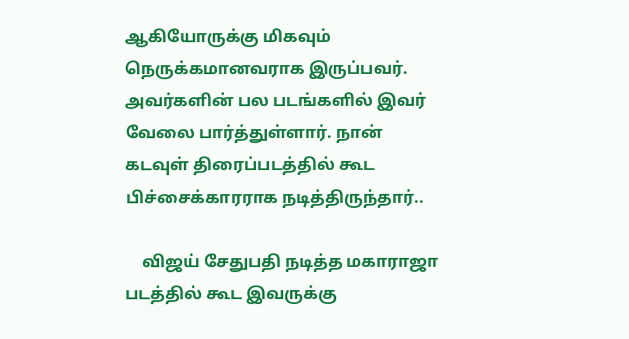ஆகியோருக்கு மிகவும் நெருக்கமானவராக இருப்பவர். அவர்களின் பல படங்களில் இவர் வேலை பார்த்துள்ளார். நான் கடவுள் திரைப்படத்தில் கூட பிச்சைக்காரராக நடித்திருந்தார்..

    விஜய் சேதுபதி நடித்த மகாராஜா படத்தில் கூட இவருக்கு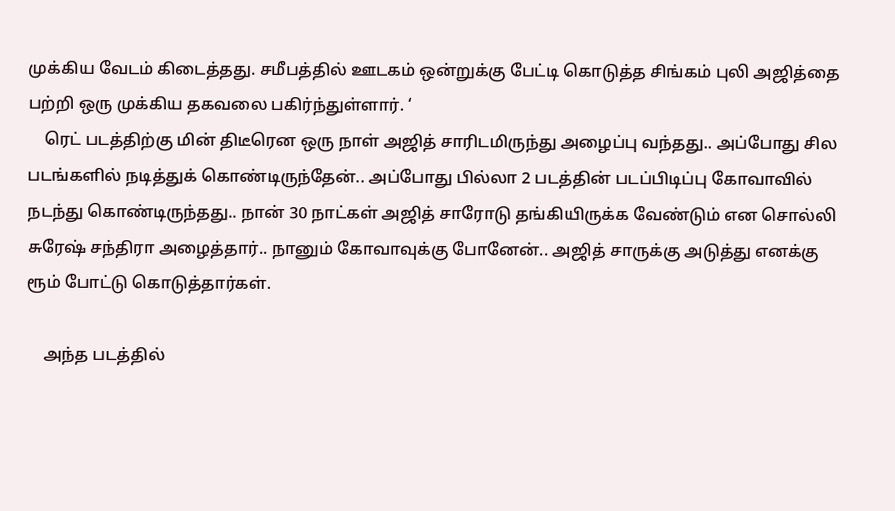முக்கிய வேடம் கிடைத்தது. சமீபத்தில் ஊடகம் ஒன்றுக்கு பேட்டி கொடுத்த சிங்கம் புலி அஜித்தை பற்றி ஒரு முக்கிய தகவலை பகிர்ந்துள்ளார். ‘
    ரெட் படத்திற்கு மின் திடீரென ஒரு நாள் அஜித் சாரிடமிருந்து அழைப்பு வந்தது.. அப்போது சில படங்களில் நடித்துக் கொண்டிருந்தேன்.. அப்போது பில்லா 2 படத்தின் படப்பிடிப்பு கோவாவில் நடந்து கொண்டிருந்தது.. நான் 30 நாட்கள் அஜித் சாரோடு தங்கியிருக்க வேண்டும் என சொல்லி சுரேஷ் சந்திரா அழைத்தார்.. நானும் கோவாவுக்கு போனேன்.. அஜித் சாருக்கு அடுத்து எனக்கு ரூம் போட்டு கொடுத்தார்கள்.

    அந்த படத்தில்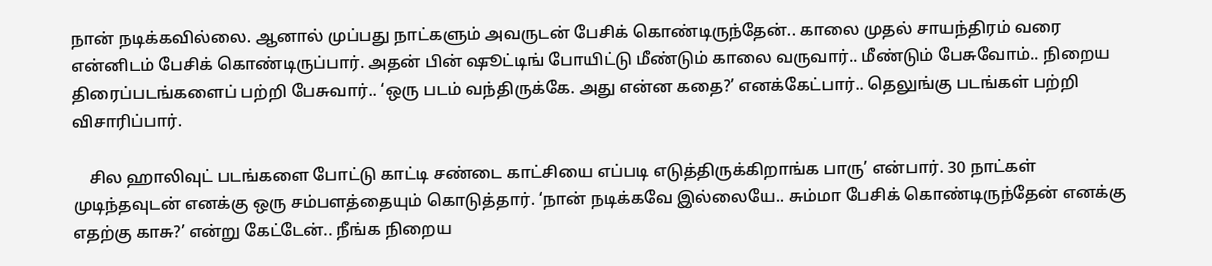நான் நடிக்கவில்லை. ஆனால் முப்பது நாட்களும் அவருடன் பேசிக் கொண்டிருந்தேன்.. காலை முதல் சாயந்திரம் வரை என்னிடம் பேசிக் கொண்டிருப்பார். அதன் பின் ஷூட்டிங் போயிட்டு மீண்டும் காலை வருவார்.. மீண்டும் பேசுவோம்.. நிறைய திரைப்படங்களைப் பற்றி பேசுவார்.. ‘ஒரு படம் வந்திருக்கே. அது என்ன கதை?’ எனக்கேட்பார்.. தெலுங்கு படங்கள் பற்றி விசாரிப்பார்.

    சில ஹாலிவுட் படங்களை போட்டு காட்டி சண்டை காட்சியை எப்படி எடுத்திருக்கிறாங்க பாரு’ என்பார். 30 நாட்கள் முடிந்தவுடன் எனக்கு ஒரு சம்பளத்தையும் கொடுத்தார். ‘நான் நடிக்கவே இல்லையே.. சும்மா பேசிக் கொண்டிருந்தேன் எனக்கு எதற்கு காசு?’ என்று கேட்டேன்.. நீங்க நிறைய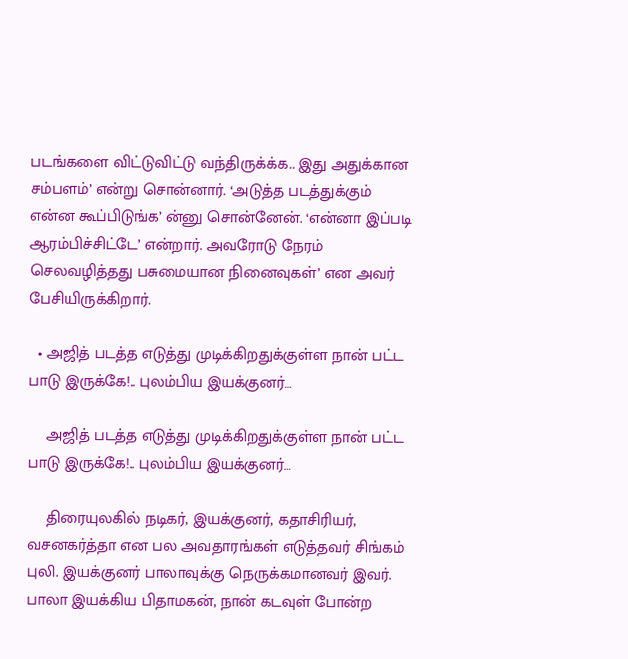படங்களை விட்டுவிட்டு வந்திருக்க்க.. இது அதுக்கான சம்பளம்’ என்று சொன்னார். ‘அடுத்த படத்துக்கும் என்ன கூப்பிடுங்க’ ன்னு சொன்னேன். ‘என்னா இப்படி ஆரம்பிச்சிட்டே’ என்றார். அவரோடு நேரம் செலவழித்தது பசுமையான நினைவுகள்’ என அவர் பேசியிருக்கிறார்.

  • அஜித் படத்த எடுத்து முடிக்கிறதுக்குள்ள நான் பட்ட பாடு இருக்கே!.. புலம்பிய இயக்குனர்…

    அஜித் படத்த எடுத்து முடிக்கிறதுக்குள்ள நான் பட்ட பாடு இருக்கே!.. புலம்பிய இயக்குனர்…

    திரையுலகில் நடிகர், இயக்குனர், கதாசிரியர், வசனகர்த்தா என பல அவதாரங்கள் எடுத்தவர் சிங்கம் புலி. இயக்குனர் பாலாவுக்கு நெருக்கமானவர் இவர். பாலா இயக்கிய பிதாமகன், நான் கடவுள் போன்ற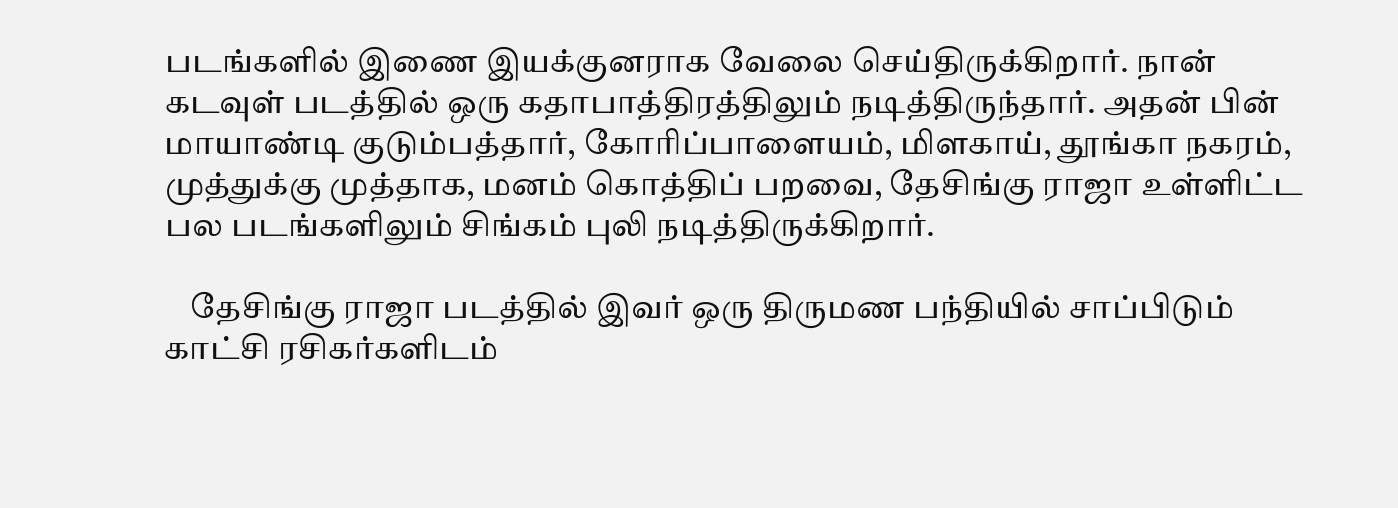படங்களில் இணை இயக்குனராக வேலை செய்திருக்கிறார். நான் கடவுள் படத்தில் ஒரு கதாபாத்திரத்திலும் நடித்திருந்தார். அதன் பின் மாயாண்டி குடும்பத்தார், கோரிப்பாளையம், மிளகாய், தூங்கா நகரம், முத்துக்கு முத்தாக, மனம் கொத்திப் பறவை, தேசிங்கு ராஜா உள்ளிட்ட பல படங்களிலும் சிங்கம் புலி நடித்திருக்கிறார்.

    தேசிங்கு ராஜா படத்தில் இவர் ஒரு திருமண பந்தியில் சாப்பிடும் காட்சி ரசிகர்களிடம்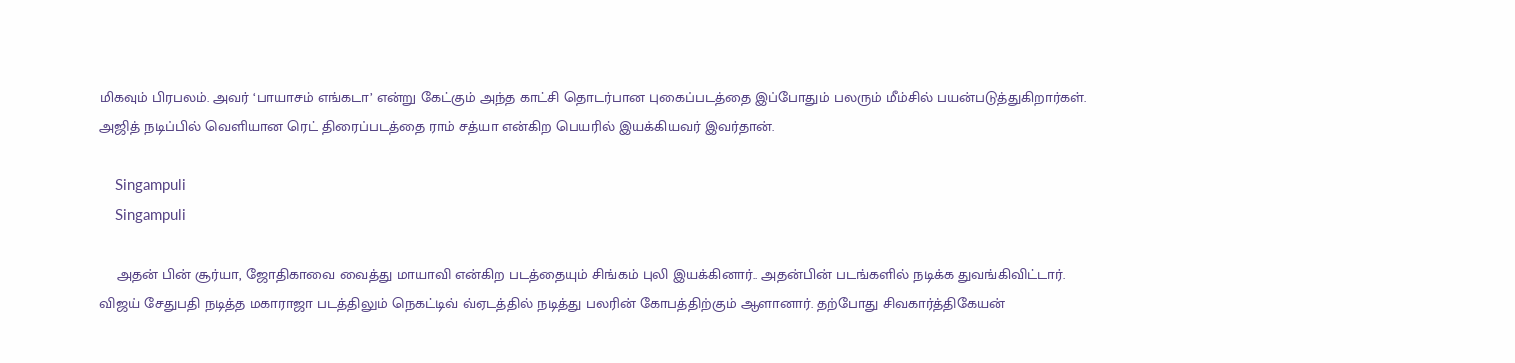மிகவும் பிரபலம். அவர் ‘பாயாசம் எங்கடா’ என்று கேட்கும் அந்த காட்சி தொடர்பான புகைப்படத்தை இப்போதும் பலரும் மீம்சில் பயன்படுத்துகிறார்கள். அஜித் நடிப்பில் வெளியான ரெட் திரைப்படத்தை ராம் சத்யா என்கிற பெயரில் இயக்கியவர் இவர்தான்.

    Singampuli
    Singampuli

    அதன் பின் சூர்யா, ஜோதிகாவை வைத்து மாயாவி என்கிற படத்தையும் சிங்கம் புலி இயக்கினார்.. அதன்பின் படங்களில் நடிக்க துவங்கிவிட்டார். விஜய் சேதுபதி நடித்த மகாராஜா படத்திலும் நெகட்டிவ் வ்ஏடத்தில் நடித்து பலரின் கோபத்திற்கும் ஆளானார். தற்போது சிவகார்த்திகேயன்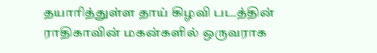தயாரித்துள்ள தாய் கிழவி படத்தின் ராதிகாவின் மகன்களில் ஒருவராக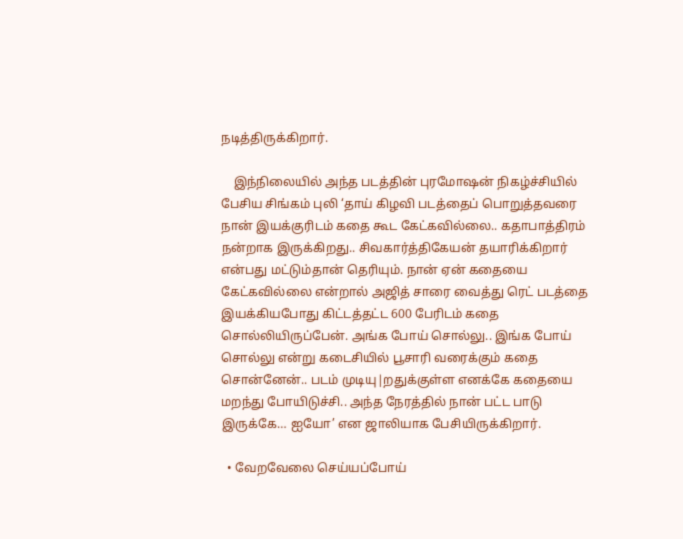நடித்திருக்கிறார்.

    இந்நிலையில் அந்த படத்தின் புரமோஷன் நிகழ்ச்சியில் பேசிய சிங்கம் புலி ‘தாய் கிழவி படத்தைப் பொறுத்தவரை நான் இயக்குரிடம் கதை கூட கேட்கவில்லை.. கதாபாத்திரம் நன்றாக இருக்கிறது.. சிவகார்த்திகேயன் தயாரிக்கிறார் என்பது மட்டும்தான் தெரியும். நான் ஏன் கதையை கேட்கவில்லை என்றால் அஜித் சாரை வைத்து ரெட் படத்தை இயக்கியபோது கிட்டத்தட்ட 600 பேரிடம் கதை சொல்லியிருப்பேன். அங்க போய் சொல்லு.. இங்க போய் சொல்லு என்று கடைசியில் பூசாரி வரைக்கும் கதை சொன்னேன்.. படம் முடியு|றதுக்குள்ள எனக்கே கதையை மறந்து போயிடுச்சி.. அந்த நேரத்தில் நான் பட்ட பாடு இருக்கே… ஐயோ’ என ஜாலியாக பேசியிருக்கிறார்.

  • வேறவேலை செய்யப்போய்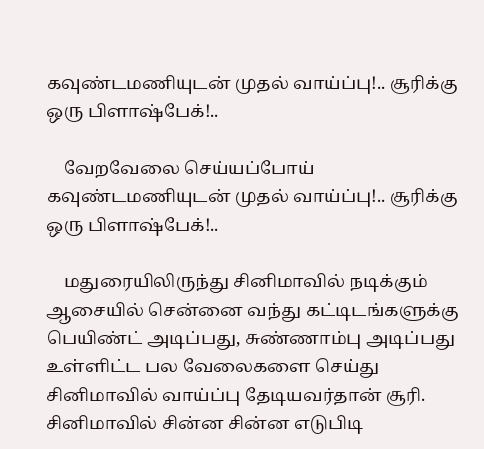கவுண்டமணியுடன் முதல் வாய்ப்பு!.. சூரிக்கு ஒரு பிளாஷ்பேக்!..

    வேறவேலை செய்யப்போய் கவுண்டமணியுடன் முதல் வாய்ப்பு!.. சூரிக்கு ஒரு பிளாஷ்பேக்!..

    மதுரையிலிருந்து சினிமாவில் நடிக்கும் ஆசையில் சென்னை வந்து கட்டிடங்களுக்கு பெயிண்ட் அடிப்பது, சுண்ணாம்பு அடிப்பது உள்ளிட்ட பல வேலைகளை செய்து சினிமாவில் வாய்ப்பு தேடியவர்தான் சூரி. சினிமாவில் சின்ன சின்ன எடுபிடி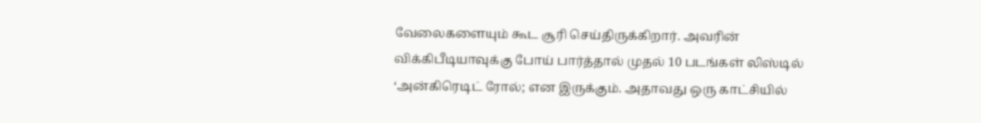வேலைகளையும் கூட சூரி செய்திருக்கிறார். அவரின் விக்கிபீடியாவுக்கு போய் பார்த்தால் முதல் 10 படங்கள் லிஸ்டில் ‘அன்கிரெடிட் ரோல்; என இருக்கும். அதாவது ஒரு காட்சியில்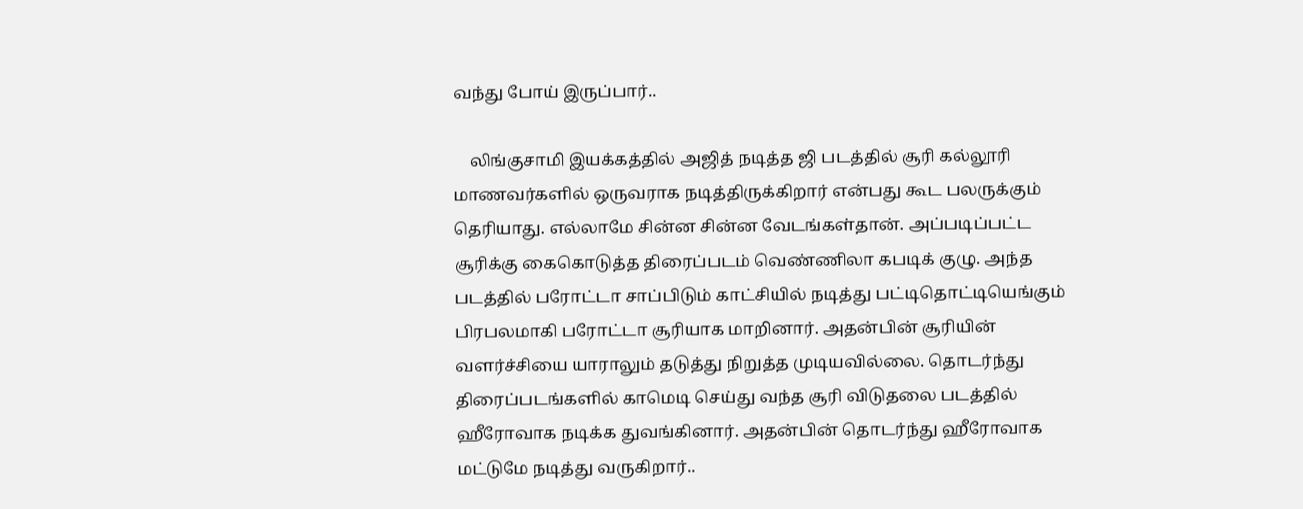வந்து போய் இருப்பார்..

    லிங்குசாமி இயக்கத்தில் அஜித் நடித்த ஜி படத்தில் சூரி கல்லூரி மாணவர்களில் ஒருவராக நடித்திருக்கிறார் என்பது கூட பலருக்கும் தெரியாது. எல்லாமே சின்ன சின்ன வேடங்கள்தான். அப்படிப்பட்ட சூரிக்கு கைகொடுத்த திரைப்படம் வெண்ணிலா கபடிக் குழு. அந்த படத்தில் பரோட்டா சாப்பிடும் காட்சியில் நடித்து பட்டிதொட்டியெங்கும் பிரபலமாகி பரோட்டா சூரியாக மாறினார். அதன்பின் சூரியின் வளர்ச்சியை யாராலும் தடுத்து நிறுத்த முடியவில்லை. தொடர்ந்து திரைப்படங்களில் காமெடி செய்து வந்த சூரி விடுதலை படத்தில் ஹீரோவாக நடிக்க துவங்கினார். அதன்பின் தொடர்ந்து ஹீரோவாக மட்டுமே நடித்து வருகிறார்..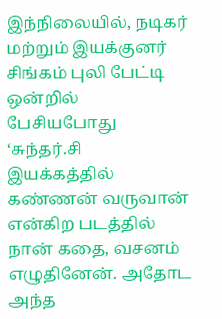இந்நிலையில், நடிகர் மற்றும் இயக்குனர் சிங்கம் புலி பேட்டி ஒன்றில் பேசியபோது ‘சுந்தர்.சி இயக்கத்தில் கண்ணன் வருவான் என்கிற படத்தில் நான் கதை, வசனம் எழுதினேன். அதோட அந்த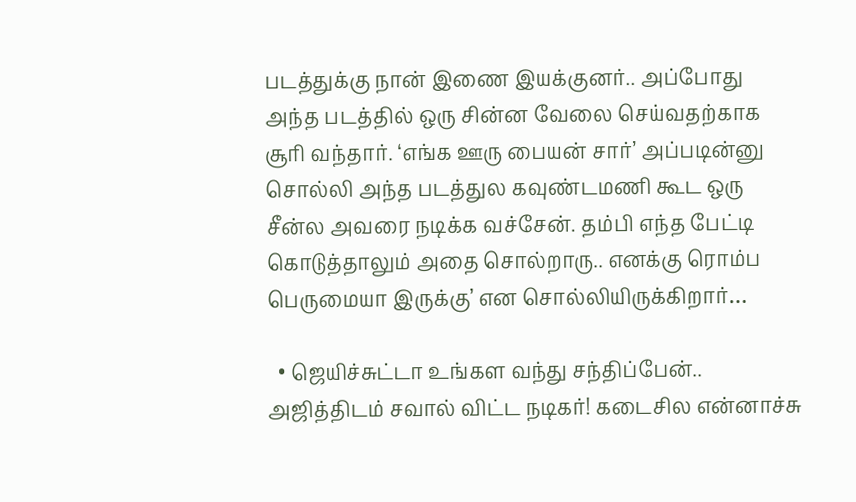படத்துக்கு நான் இணை இயக்குனர்.. அப்போது அந்த படத்தில் ஒரு சின்ன வேலை செய்வதற்காக சூரி வந்தார். ‘எங்க ஊரு பையன் சார்’ அப்படின்னு சொல்லி அந்த படத்துல கவுண்டமணி கூட ஒரு சீன்ல அவரை நடிக்க வச்சேன். தம்பி எந்த பேட்டி கொடுத்தாலும் அதை சொல்றாரு.. எனக்கு ரொம்ப பெருமையா இருக்கு’ என சொல்லியிருக்கிறார்…

  • ஜெயிச்சுட்டா உங்கள வந்து சந்திப்பேன்.. அஜித்திடம் சவால் விட்ட நடிகர்! கடைசில என்னாச்சு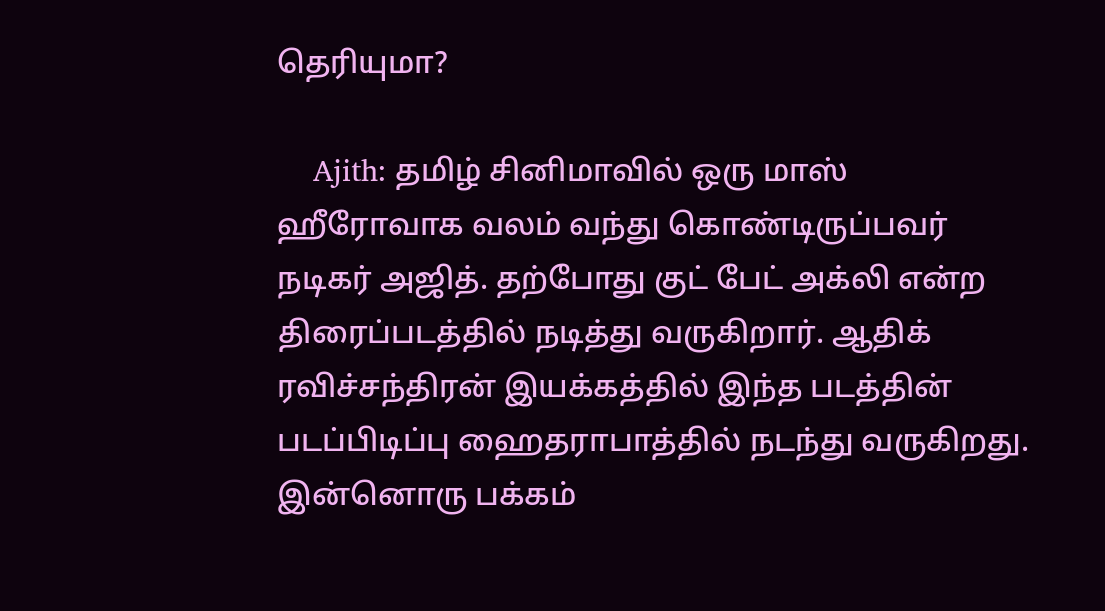தெரியுமா?

    Ajith: தமிழ் சினிமாவில் ஒரு மாஸ் ஹீரோவாக வலம் வந்து கொண்டிருப்பவர் நடிகர் அஜித். தற்போது குட் பேட் அக்லி என்ற திரைப்படத்தில் நடித்து வருகிறார். ஆதிக் ரவிச்சந்திரன் இயக்கத்தில் இந்த படத்தின் படப்பிடிப்பு ஹைதராபாத்தில் நடந்து வருகிறது. இன்னொரு பக்கம்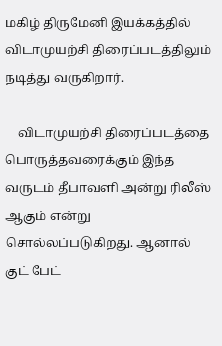மகிழ் திருமேனி இயக்கத்தில் விடாமுயற்சி திரைப்படத்திலும் நடித்து வருகிறார்.

    விடாமுயற்சி திரைப்படத்தை பொருத்தவரைக்கும் இந்த வருடம் தீபாவளி அன்று ரிலீஸ் ஆகும் என்று சொல்லப்படுகிறது. ஆனால் குட் பேட்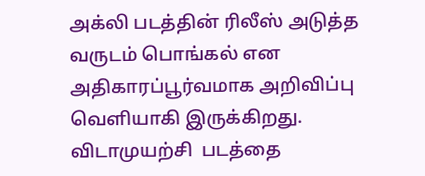அக்லி படத்தின் ரிலீஸ் அடுத்த வருடம் பொங்கல் என அதிகாரப்பூர்வமாக அறிவிப்பு வெளியாகி இருக்கிறது. விடாமுயற்சி  படத்தை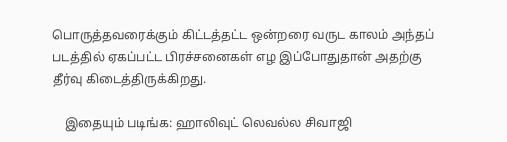பொருத்தவரைக்கும் கிட்டத்தட்ட ஒன்றரை வருட காலம் அந்தப் படத்தில் ஏகப்பட்ட பிரச்சனைகள் எழ இப்போதுதான் அதற்கு தீர்வு கிடைத்திருக்கிறது.

    இதையும் படிங்க: ஹாலிவுட் லெவல்ல சிவாஜி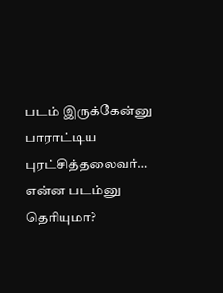படம் இருக்கேன்னு பாராட்டிய புரட்சித்தலைவர்… என்ன படம்னு தெரியுமா?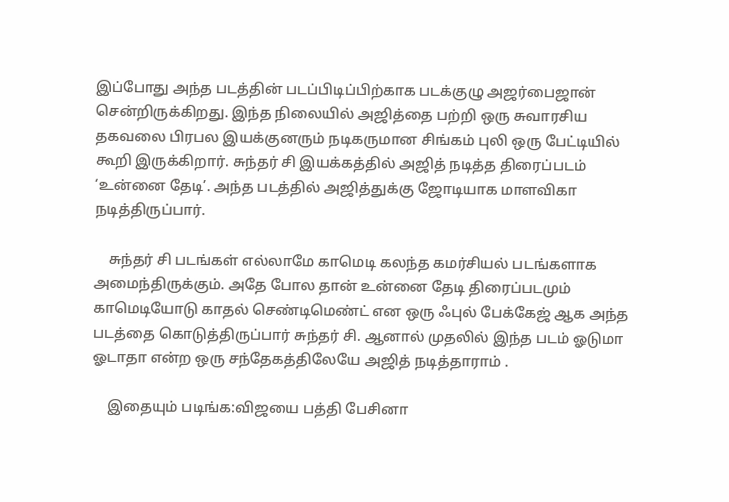இப்போது அந்த படத்தின் படப்பிடிப்பிற்காக படக்குழு அஜர்பைஜான் சென்றிருக்கிறது. இந்த நிலையில் அஜித்தை பற்றி ஒரு சுவாரசிய தகவலை பிரபல இயக்குனரும் நடிகருமான சிங்கம் புலி ஒரு பேட்டியில் கூறி இருக்கிறார். சுந்தர் சி இயக்கத்தில் அஜித் நடித்த திரைப்படம்  ‘உன்னை தேடி’. அந்த படத்தில் அஜித்துக்கு ஜோடியாக மாளவிகா நடித்திருப்பார்.

    சுந்தர் சி படங்கள் எல்லாமே காமெடி கலந்த கமர்சியல் படங்களாக அமைந்திருக்கும். அதே போல தான் உன்னை தேடி திரைப்படமும் காமெடியோடு காதல் செண்டிமெண்ட் என ஒரு ஃபுல் பேக்கேஜ் ஆக அந்த படத்தை கொடுத்திருப்பார் சுந்தர் சி. ஆனால் முதலில் இந்த படம் ஓடுமா ஓடாதா என்ற ஒரு சந்தேகத்திலேயே அஜித் நடித்தாராம் .

    இதையும் படிங்க:விஜயை பத்தி பேசினா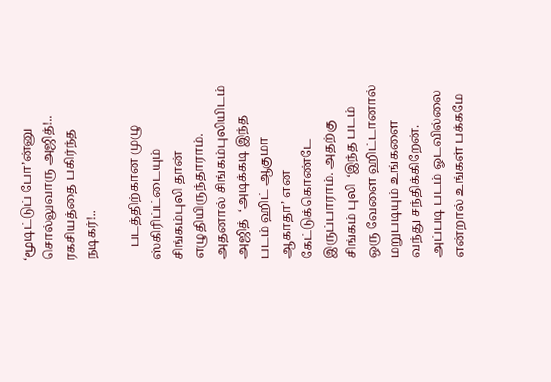‘மூடிட்டுப் போ’ன்னு சொல்லுவாரு அஜித்!.. ரகசியத்தை பகிர்ந்த நடிகர்!..

    படத்திற்கான முழு ஸ்கிரிப்ட்டையும் சிங்கம்புலி தான் எழுதியிருந்தாராம். அதனால் சிங்கம்புலியிடம் அஜித்  ‘அடிக்கடி இந்த படம் ஹிட் ஆகுமா ஆகாதா’ என கேட்டுக்கொண்டே இருப்பாராம். அதற்கு சிங்கம் புலி  ‘இந்த படம் ஒரு வேளை ஹிட்டானால் மறுபடியும் உங்களை வந்து சந்திக்கிறேன். அப்படி படம் ஓடவில்லை என்றால் உங்கள் பக்கமே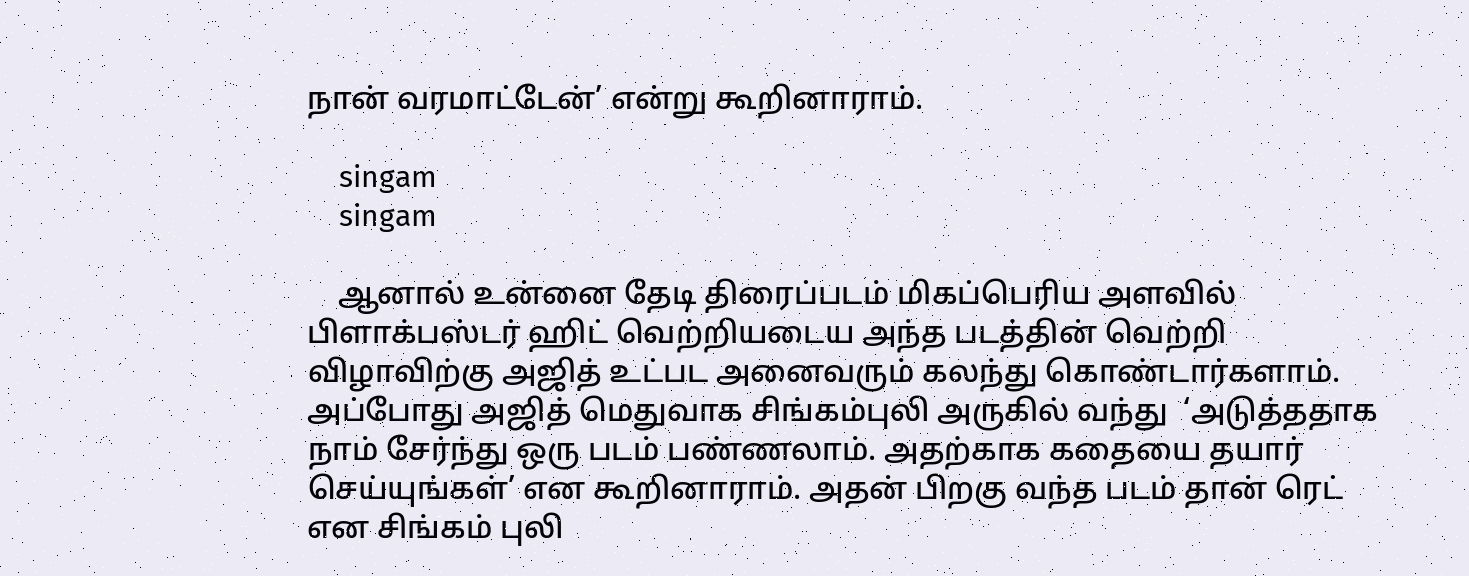நான் வரமாட்டேன்’ என்று கூறினாராம்.

    singam
    singam

    ஆனால் உன்னை தேடி திரைப்படம் மிகப்பெரிய அளவில் பிளாக்பஸ்டர் ஹிட் வெற்றியடைய அந்த படத்தின் வெற்றி விழாவிற்கு அஜித் உட்பட அனைவரும் கலந்து கொண்டார்களாம். அப்போது அஜித் மெதுவாக சிங்கம்புலி அருகில் வந்து  ‘அடுத்ததாக நாம் சேர்ந்து ஒரு படம் பண்ணலாம். அதற்காக கதையை தயார் செய்யுங்கள்’ என கூறினாராம். அதன் பிறகு வந்த படம் தான் ரெட் என சிங்கம் புலி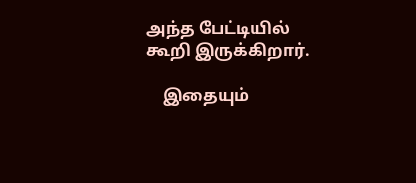அந்த பேட்டியில் கூறி இருக்கிறார்.

    இதையும்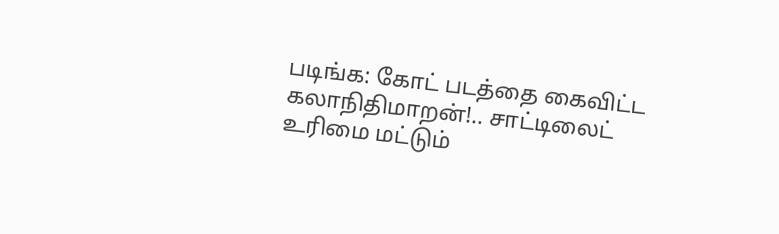படிங்க: கோட் படத்தை கைவிட்ட கலாநிதிமாறன்!.. சாட்டிலைட் உரிமை மட்டும்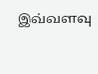இவ்வளவு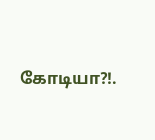கோடியா?!.